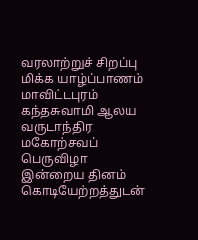வரலாற்றுச் சிறப்பு மிக்க யாழ்ப்பாணம் மாவிட்டபுரம் கந்தசுவாமி ஆலய வருடாந்திர மகோற்சவப் பெருவிழா இன்றைய தினம் கொடியேற்றத்துடன்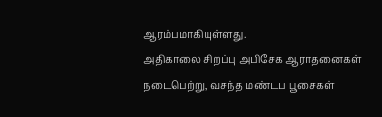ஆரம்பமாகியுள்ளது.
அதிகாலை சிறப்பு அபிசேக ஆராதனைகள் நடைபெற்று, வசந்த மண்டப பூசைகள்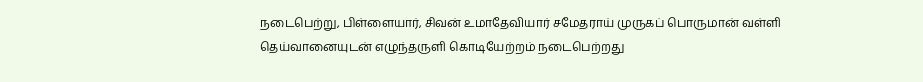நடைபெற்று, பிள்ளையார், சிவன் உமாதேவியார் சமேதராய் முருகப் பொருமான் வள்ளி தெய்வானையுடன் எழுந்தருளி கொடியேற்றம் நடைபெற்றது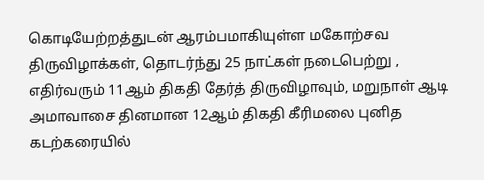கொடியேற்றத்துடன் ஆரம்பமாகியுள்ள மகோற்சவ திருவிழாக்கள், தொடர்ந்து 25 நாட்கள் நடைபெற்று , எதிர்வரும் 11ஆம் திகதி தேர்த் திருவிழாவும், மறுநாள் ஆடி அமாவாசை தினமான 12ஆம் திகதி கீரிமலை புனித கடற்கரையில்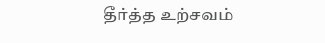தீர்த்த உற்சவம்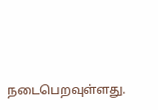நடைபெறவுள்ளது.